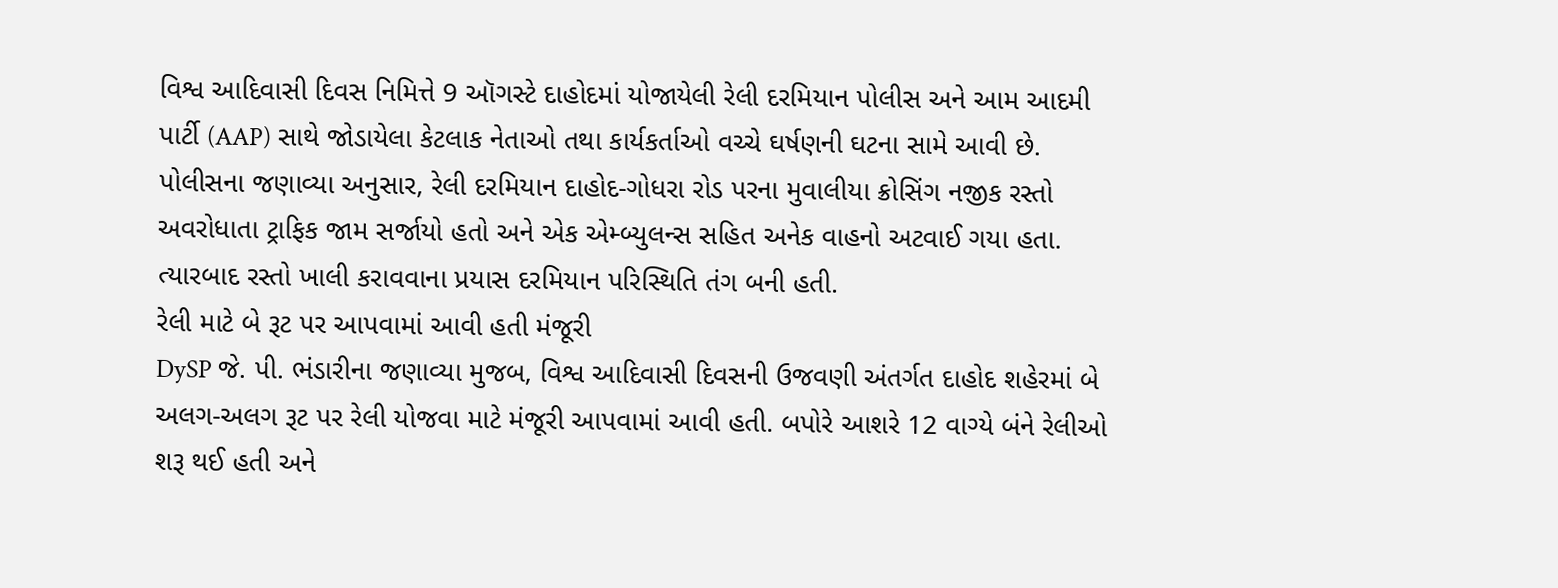વિશ્વ આદિવાસી દિવસ નિમિત્તે 9 ઑગસ્ટે દાહોદમાં યોજાયેલી રેલી દરમિયાન પોલીસ અને આમ આદમી પાર્ટી (AAP) સાથે જોડાયેલા કેટલાક નેતાઓ તથા કાર્યકર્તાઓ વચ્ચે ઘર્ષણની ઘટના સામે આવી છે. પોલીસના જણાવ્યા અનુસાર, રેલી દરમિયાન દાહોદ-ગોધરા રોડ પરના મુવાલીયા ક્રોસિંગ નજીક રસ્તો અવરોધાતા ટ્રાફિક જામ સર્જાયો હતો અને એક એમ્બ્યુલન્સ સહિત અનેક વાહનો અટવાઈ ગયા હતા. ત્યારબાદ રસ્તો ખાલી કરાવવાના પ્રયાસ દરમિયાન પરિસ્થિતિ તંગ બની હતી.
રેલી માટે બે રૂટ પર આપવામાં આવી હતી મંજૂરી
DySP જે. પી. ભંડારીના જણાવ્યા મુજબ, વિશ્વ આદિવાસી દિવસની ઉજવણી અંતર્ગત દાહોદ શહેરમાં બે અલગ-અલગ રૂટ પર રેલી યોજવા માટે મંજૂરી આપવામાં આવી હતી. બપોરે આશરે 12 વાગ્યે બંને રેલીઓ શરૂ થઈ હતી અને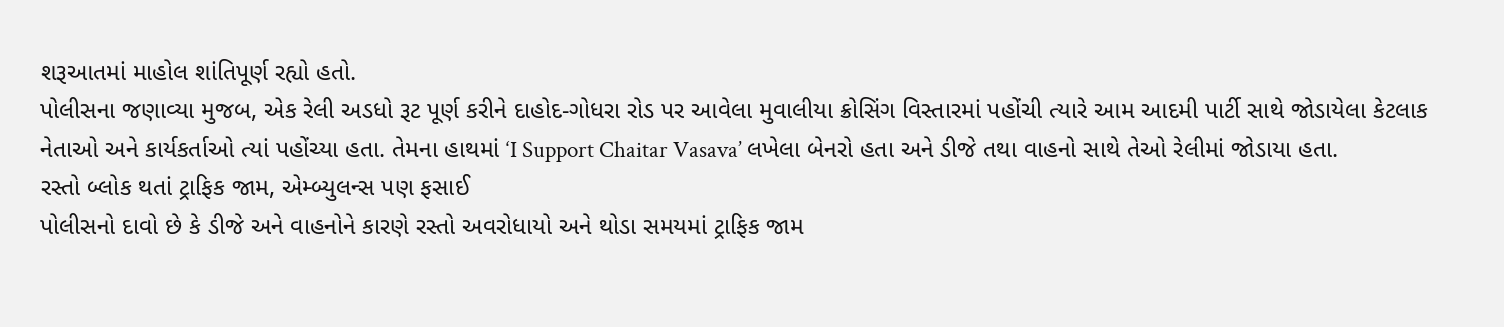શરૂઆતમાં માહોલ શાંતિપૂર્ણ રહ્યો હતો.
પોલીસના જણાવ્યા મુજબ, એક રેલી અડધો રૂટ પૂર્ણ કરીને દાહોદ-ગોધરા રોડ પર આવેલા મુવાલીયા ક્રોસિંગ વિસ્તારમાં પહોંચી ત્યારે આમ આદમી પાર્ટી સાથે જોડાયેલા કેટલાક નેતાઓ અને કાર્યકર્તાઓ ત્યાં પહોંચ્યા હતા. તેમના હાથમાં ‘I Support Chaitar Vasava’ લખેલા બેનરો હતા અને ડીજે તથા વાહનો સાથે તેઓ રેલીમાં જોડાયા હતા.
રસ્તો બ્લોક થતાં ટ્રાફિક જામ, એમ્બ્યુલન્સ પણ ફસાઈ
પોલીસનો દાવો છે કે ડીજે અને વાહનોને કારણે રસ્તો અવરોધાયો અને થોડા સમયમાં ટ્રાફિક જામ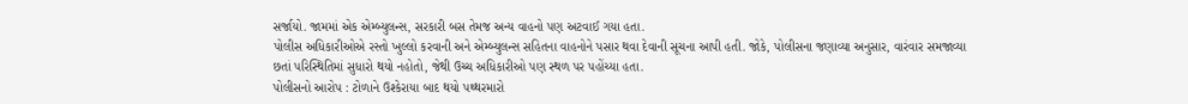સર્જાયો. જામમાં એક એમ્બ્યુલન્સ, સરકારી બસ તેમજ અન્ય વાહનો પણ અટવાઈ ગયા હતા.
પોલીસ અધિકારીઓએ રસ્તો ખુલ્લો કરવાની અને એમ્બ્યુલન્સ સહિતના વાહનોને પસાર થવા દેવાની સૂચના આપી હતી. જોકે, પોલીસના જણાવ્યા અનુસાર, વારંવાર સમજાવ્યા છતાં પરિસ્થિતિમાં સુધારો થયો નહોતો, જેથી ઉચ્ચ અધિકારીઓ પણ સ્થળ પર પહોંચ્યા હતા.
પોલીસનો આરોપ : ટોળાને ઉશ્કેરાયા બાદ થયો પથ્થરમારો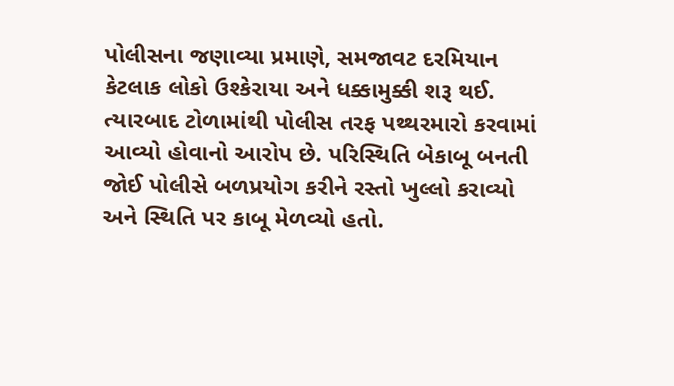પોલીસના જણાવ્યા પ્રમાણે, સમજાવટ દરમિયાન કેટલાક લોકો ઉશ્કેરાયા અને ધક્કામુક્કી શરૂ થઈ. ત્યારબાદ ટોળામાંથી પોલીસ તરફ પથ્થરમારો કરવામાં આવ્યો હોવાનો આરોપ છે. પરિસ્થિતિ બેકાબૂ બનતી જોઈ પોલીસે બળપ્રયોગ કરીને રસ્તો ખુલ્લો કરાવ્યો અને સ્થિતિ પર કાબૂ મેળવ્યો હતો.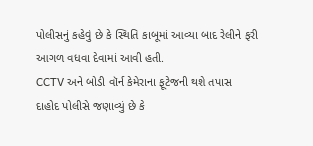પોલીસનું કહેવું છે કે સ્થિતિ કાબૂમાં આવ્યા બાદ રેલીને ફરી આગળ વધવા દેવામાં આવી હતી.
CCTV અને બોડી વૉર્ન કેમેરાના ફૂટેજની થશે તપાસ
દાહોદ પોલીસે જણાવ્યું છે કે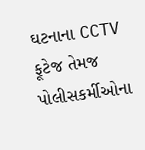ઘટનાના CCTV ફૂટેજ તેમજ પોલીસકર્મીઓના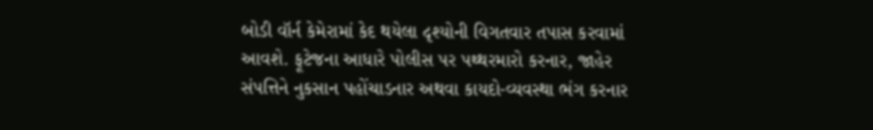બોડી વૉર્ન કેમેરામાં કેદ થયેલા દૃશ્યોની વિગતવાર તપાસ કરવામાં આવશે. ફૂટેજના આધારે પોલીસ પર પથ્થરમારો કરનાર, જાહેર સંપત્તિને નુકસાન પહોંચાડનાર અથવા કાયદો-વ્યવસ્થા ભંગ કરનાર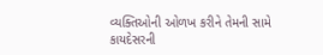વ્યક્તિઓની ઓળખ કરીને તેમની સામે કાયદેસરની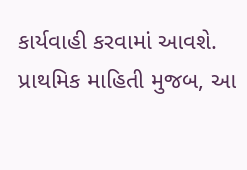કાર્યવાહી કરવામાં આવશે.
પ્રાથમિક માહિતી મુજબ, આ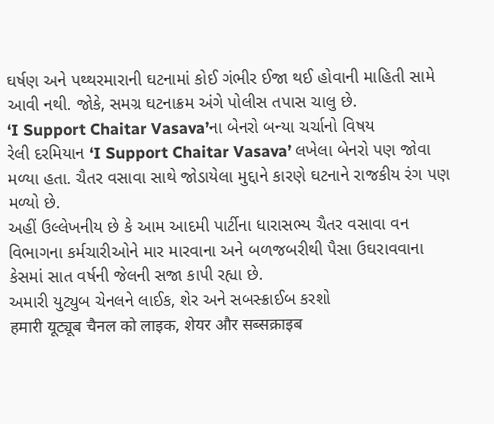ઘર્ષણ અને પથ્થરમારાની ઘટનામાં કોઈ ગંભીર ઈજા થઈ હોવાની માહિતી સામે આવી નથી. જોકે, સમગ્ર ઘટનાક્રમ અંગે પોલીસ તપાસ ચાલુ છે.
‘I Support Chaitar Vasava’ના બેનરો બન્યા ચર્ચાનો વિષય
રેલી દરમિયાન ‘I Support Chaitar Vasava’ લખેલા બેનરો પણ જોવા મળ્યા હતા. ચૈતર વસાવા સાથે જોડાયેલા મુદ્દાને કારણે ઘટનાને રાજકીય રંગ પણ મળ્યો છે.
અહીં ઉલ્લેખનીય છે કે આમ આદમી પાર્ટીના ધારાસભ્ય ચૈતર વસાવા વન વિભાગના કર્મચારીઓને માર મારવાના અને બળજબરીથી પૈસા ઉઘરાવવાના કેસમાં સાત વર્ષની જેલની સજા કાપી રહ્યા છે.
અમારી યુટ્યુબ ચેનલને લાઈક, શેર અને સબસ્ક્રાઈબ કરશો
हमारी यूट्यूब चैनल को लाइक, शेयर और सब्सक्राइब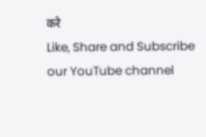करे
Like, Share and Subscribe our YouTube channel